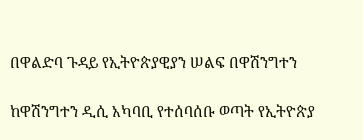በዋልድባ ጉዳይ የኢትዮጵያዊያን ሠልፍ በዋሽንግተን

ከዋሽንግተን ዲሲ አካባቢ የተሰባሰቡ ወጣት የኢትዮጵያ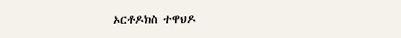ኦርቶዶክስ ተዋህዶ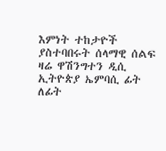እምነት ተከታዮች ያስተባበሩት ሰላማዊ ሰልፍ ዛሬ ዋሽንግተን ዲሲ ኢትዮጵያ ኤምባሲ ፊት ለፊት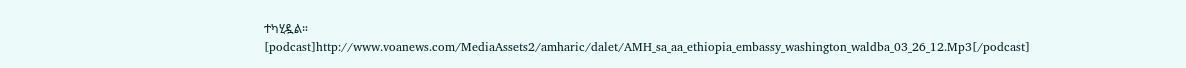ተካሂዷል።
[podcast]http://www.voanews.com/MediaAssets2/amharic/dalet/AMH_sa_aa_ethiopia_embassy_washington_waldba_03_26_12.Mp3[/podcast]